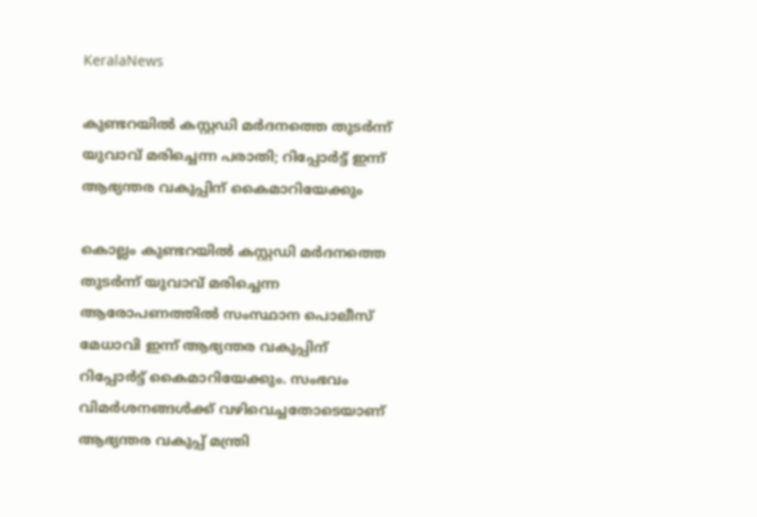KeralaNews

കുണ്ടറയില്‍ കസ്റ്റഡി മര്‍ദനത്തെ തുടര്‍ന്ന് യുവാവ് മരിച്ചെന്ന പരാതി; റിപ്പോര്‍ട്ട് ഇന്ന് ആഭ്യന്തര വകുപ്പിന് കൈമാറിയേക്കും

കൊല്ലം കുണ്ടറയില്‍ കസ്റ്റഡി മര്‍ദനത്തെ തുടര്‍ന്ന് യുവാവ് മരിച്ചെന്ന ആരോപണത്തില്‍ സംസ്ഥാന പൊലീസ് മേധാവി ഇന്ന് ആഭ്യന്തര വകുപ്പിന് റിപ്പോര്‍ട്ട് കൈമാറിയേക്കും. സംഭവം വിമര്‍ശനങ്ങള്‍ക്ക് വഴിവെച്ചതോടെയാണ് ആഭ്യന്തര വകുപ്പ് മന്ത്രി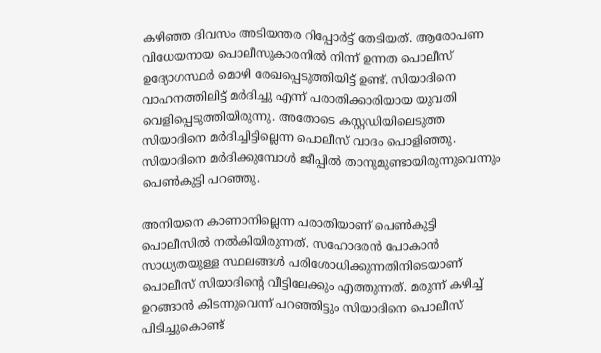കഴിഞ്ഞ ദിവസം അടിയന്തര റിപ്പോര്‍ട്ട് തേടിയത്. ആരോപണ വിധേയനായ പൊലീസുകാരനില്‍ നിന്ന് ഉന്നത പൊലീസ് ഉദ്യോഗസ്ഥര്‍ മൊഴി രേഖപ്പെടുത്തിയിട്ട് ഉണ്ട്. സിയാദിനെ വാഹനത്തിലിട്ട് മര്‍ദിച്ചു എന്ന് പരാതിക്കാരിയായ യുവതി വെളിപ്പെടുത്തിയിരുന്നു. അതോടെ കസ്റ്റഡിയിലെടുത്ത സിയാദിനെ മര്‍ദിച്ചിട്ടില്ലെന്ന പൊലീസ് വാദം പൊളിഞ്ഞു. സിയാദിനെ മര്‍ദിക്കുമ്പോള്‍ ജീപ്പില്‍ താനുമുണ്ടായിരുന്നുവെന്നും പെണ്‍കുട്ടി പറഞ്ഞു.

അനിയനെ കാണാനില്ലെന്ന പരാതിയാണ് പെണ്‍കുട്ടി പൊലീസില്‍ നല്‍കിയിരുന്നത്. സഹോദരന്‍ പോകാന്‍ സാധ്യതയുള്ള സ്ഥലങ്ങള്‍ പരിശോധിക്കുന്നതിനിടെയാണ് പൊലീസ് സിയാദിന്റെ വീട്ടിലേക്കും എത്തുന്നത്. മരുന്ന് കഴിച്ച് ഉറങ്ങാന്‍ കിടന്നുവെന്ന് പറഞ്ഞിട്ടും സിയാദിനെ പൊലീസ് പിടിച്ചുകൊണ്ട്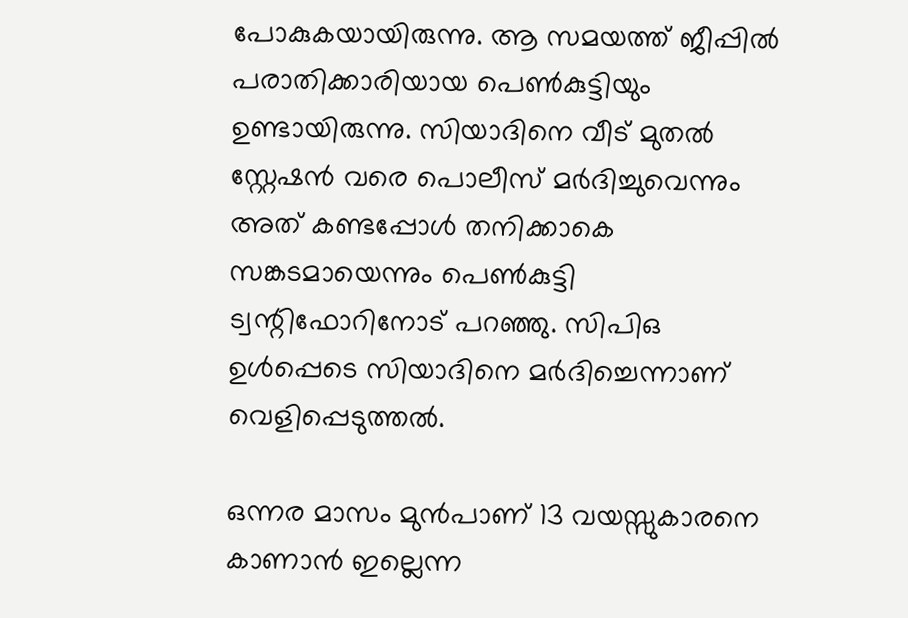പോകുകയായിരുന്നു. ആ സമയത്ത് ജീപ്പില്‍ പരാതിക്കാരിയായ പെണ്‍കുട്ടിയും ഉണ്ടായിരുന്നു. സിയാദിനെ വീട് മുതല്‍ സ്റ്റേഷന്‍ വരെ പൊലീസ് മര്‍ദിച്ചുവെന്നും അത് കണ്ടപ്പോള്‍ തനിക്കാകെ സങ്കടമായെന്നും പെണ്‍കുട്ടി ട്വന്റിഫോറിനോട് പറഞ്ഞു. സിപിഒ ഉള്‍പ്പെടെ സിയാദിനെ മര്‍ദിച്ചെന്നാണ് വെളിപ്പെടുത്തല്‍.

ഒന്നര മാസം മുന്‍പാണ് 13 വയസ്സുകാരനെ കാണാന്‍ ഇല്ലെന്ന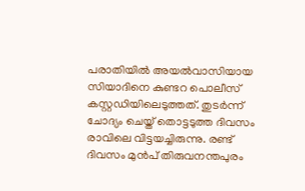പരാതിയില്‍ അയല്‍വാസിയായ സിയാദിനെ കുണ്ടറ പൊലീസ് കസ്റ്റഡിയിലെടുത്തത്. തുടര്‍ന്ന് ചോദ്യം ചെയ്ത് തൊട്ടടുത്ത ദിവസം രാവിലെ വിട്ടയച്ചിരുന്നു. രണ്ട് ദിവസം മുന്‍പ് തിരുവനന്തപുരം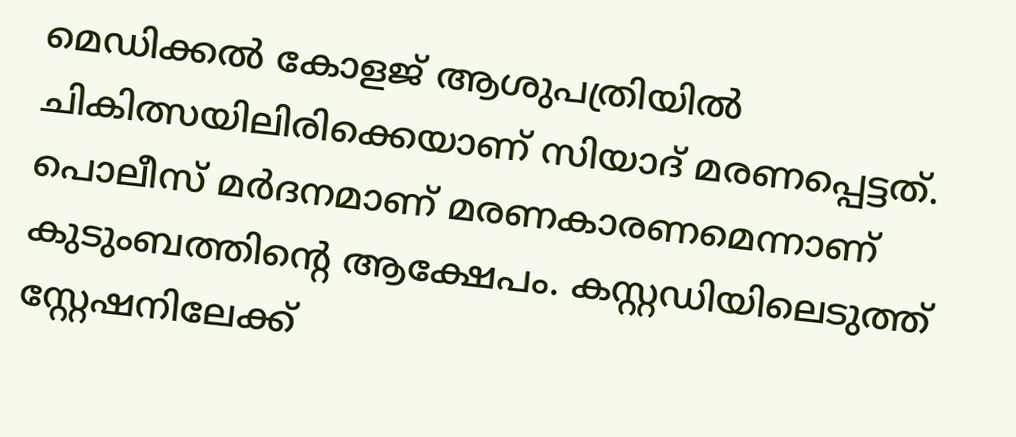മെഡിക്കല്‍ കോളജ് ആശുപത്രിയില്‍ ചികിത്സയിലിരിക്കെയാണ് സിയാദ് മരണപ്പെട്ടത്. പൊലീസ് മര്‍ദനമാണ് മരണകാരണമെന്നാണ് കുടുംബത്തിന്റെ ആക്ഷേപം. കസ്റ്റഡിയിലെടുത്ത് സ്റ്റേഷനിലേക്ക്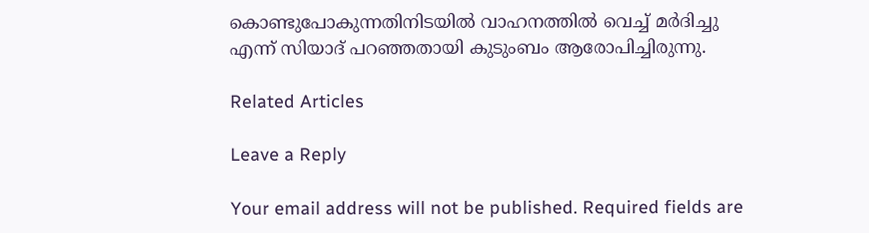കൊണ്ടുപോകുന്നതിനിടയില്‍ വാഹനത്തില്‍ വെച്ച് മര്‍ദിച്ചു എന്ന് സിയാദ് പറഞ്ഞതായി കുടുംബം ആരോപിച്ചിരുന്നു.

Related Articles

Leave a Reply

Your email address will not be published. Required fields are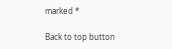marked *

Back to top button